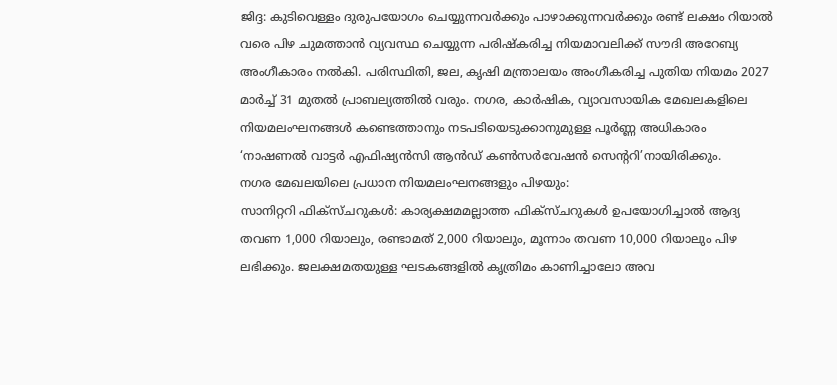ജിദ്ദ: കുടിവെള്ളം ദുരുപയോഗം ചെയ്യുന്നവർക്കും പാഴാക്കുന്നവർക്കും രണ്ട് ലക്ഷം റിയാൽ വരെ പിഴ ചുമത്താൻ വ്യവസ്ഥ ചെയ്യുന്ന പരിഷ്കരിച്ച നിയമാവലിക്ക് സൗദി അറേബ്യ അംഗീകാരം നൽകി. പരിസ്ഥിതി, ജല, കൃഷി മന്ത്രാലയം അംഗീകരിച്ച പുതിയ നിയമം 2027 മാർച്ച് 31 മുതൽ പ്രാബല്യത്തിൽ വരും. നഗര, കാർഷിക, വ്യാവസായിക മേഖലകളിലെ നിയമലംഘനങ്ങൾ കണ്ടെത്താനും നടപടിയെടുക്കാനുമുള്ള പൂർണ്ണ അധികാരം ‘നാഷണൽ വാട്ടർ എഫിഷ്യൻസി ആൻഡ് കൺസർവേഷൻ സെന്ററി’നായിരിക്കും.
നഗര മേഖലയിലെ പ്രധാന നിയമലംഘനങ്ങളും പിഴയും:
സാനിറ്ററി ഫിക്സ്ചറുകൾ: കാര്യക്ഷമമല്ലാത്ത ഫിക്സ്ചറുകൾ ഉപയോഗിച്ചാൽ ആദ്യ തവണ 1,000 റിയാലും, രണ്ടാമത് 2,000 റിയാലും, മൂന്നാം തവണ 10,000 റിയാലും പിഴ ലഭിക്കും. ജലക്ഷമതയുള്ള ഘടകങ്ങളിൽ കൃത്രിമം കാണിച്ചാലോ അവ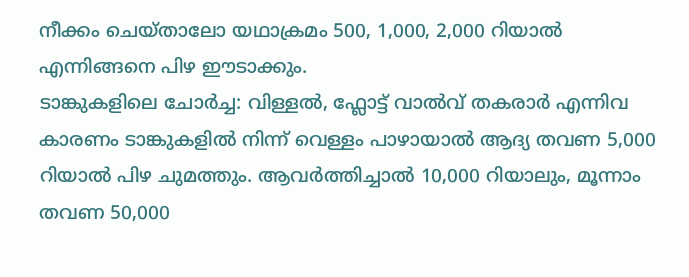നീക്കം ചെയ്താലോ യഥാക്രമം 500, 1,000, 2,000 റിയാൽ എന്നിങ്ങനെ പിഴ ഈടാക്കും.
ടാങ്കുകളിലെ ചോർച്ച: വിള്ളൽ, ഫ്ലോട്ട് വാൽവ് തകരാർ എന്നിവ കാരണം ടാങ്കുകളിൽ നിന്ന് വെള്ളം പാഴായാൽ ആദ്യ തവണ 5,000 റിയാൽ പിഴ ചുമത്തും. ആവർത്തിച്ചാൽ 10,000 റിയാലും, മൂന്നാം തവണ 50,000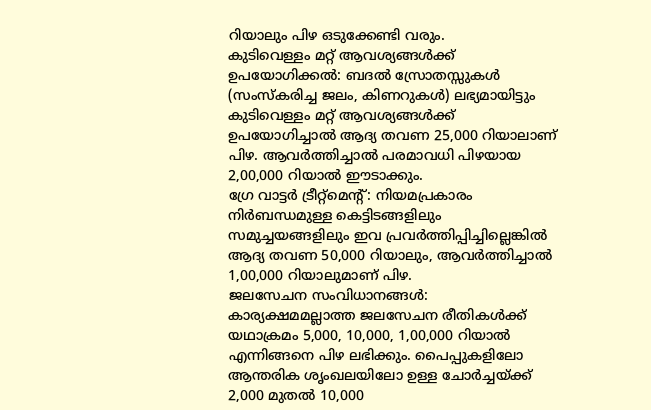റിയാലും പിഴ ഒടുക്കേണ്ടി വരും.
കുടിവെള്ളം മറ്റ് ആവശ്യങ്ങൾക്ക് ഉപയോഗിക്കൽ: ബദൽ സ്രോതസ്സുകൾ (സംസ്കരിച്ച ജലം, കിണറുകൾ) ലഭ്യമായിട്ടും കുടിവെള്ളം മറ്റ് ആവശ്യങ്ങൾക്ക് ഉപയോഗിച്ചാൽ ആദ്യ തവണ 25,000 റിയാലാണ് പിഴ. ആവർത്തിച്ചാൽ പരമാവധി പിഴയായ 2,00,000 റിയാൽ ഈടാക്കും.
ഗ്രേ വാട്ടർ ട്രീറ്റ്മെന്റ്: നിയമപ്രകാരം നിർബന്ധമുള്ള കെട്ടിടങ്ങളിലും സമുച്ചയങ്ങളിലും ഇവ പ്രവർത്തിപ്പിച്ചില്ലെങ്കിൽ ആദ്യ തവണ 50,000 റിയാലും, ആവർത്തിച്ചാൽ 1,00,000 റിയാലുമാണ് പിഴ.
ജലസേചന സംവിധാനങ്ങൾ: കാര്യക്ഷമമല്ലാത്ത ജലസേചന രീതികൾക്ക് യഥാക്രമം 5,000, 10,000, 1,00,000 റിയാൽ എന്നിങ്ങനെ പിഴ ലഭിക്കും. പൈപ്പുകളിലോ ആന്തരിക ശൃംഖലയിലോ ഉള്ള ചോർച്ചയ്ക്ക് 2,000 മുതൽ 10,000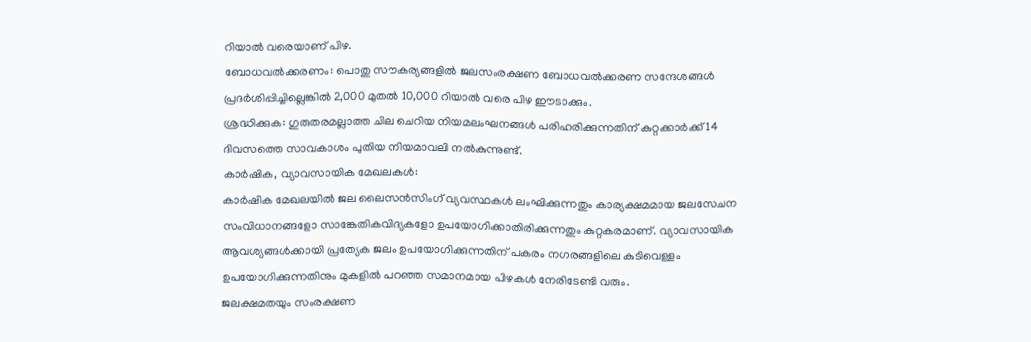റിയാൽ വരെയാണ് പിഴ.
ബോധവൽക്കരണം: പൊതു സൗകര്യങ്ങളിൽ ജലസംരക്ഷണ ബോധവൽക്കരണ സന്ദേശങ്ങൾ പ്രദർശിപ്പിച്ചില്ലെങ്കിൽ 2,000 മുതൽ 10,000 റിയാൽ വരെ പിഴ ഈടാക്കും.
ശ്രദ്ധിക്കുക: ഗുരുതരമല്ലാത്ത ചില ചെറിയ നിയമലംഘനങ്ങൾ പരിഹരിക്കുന്നതിന് കുറ്റക്കാർക്ക് 14 ദിവസത്തെ സാവകാശം പുതിയ നിയമാവലി നൽകുന്നുണ്ട്.
കാർഷിക, വ്യാവസായിക മേഖലകൾ:
കാർഷിക മേഖലയിൽ ജല ലൈസൻസിംഗ് വ്യവസ്ഥകൾ ലംഘിക്കുന്നതും കാര്യക്ഷമമായ ജലസേചന സംവിധാനങ്ങളോ സാങ്കേതികവിദ്യകളോ ഉപയോഗിക്കാതിരിക്കുന്നതും കുറ്റകരമാണ്. വ്യാവസായിക ആവശ്യങ്ങൾക്കായി പ്രത്യേക ജലം ഉപയോഗിക്കുന്നതിന് പകരം നഗരങ്ങളിലെ കുടിവെള്ളം ഉപയോഗിക്കുന്നതിനും മുകളിൽ പറഞ്ഞ സമാനമായ പിഴകൾ നേരിടേണ്ടി വരും.
ജലക്ഷമതയും സംരക്ഷണ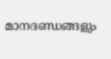മാനദണ്ഡങ്ങളും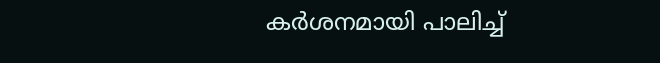കർശനമായി പാലിച്ച്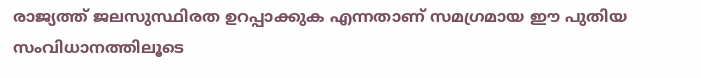രാജ്യത്ത് ജലസുസ്ഥിരത ഉറപ്പാക്കുക എന്നതാണ് സമഗ്രമായ ഈ പുതിയ സംവിധാനത്തിലൂടെ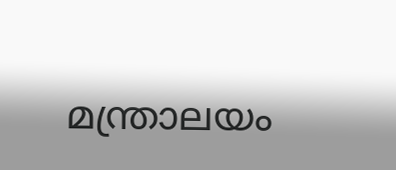മന്ത്രാലയം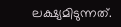ലക്ഷ്യമിടുന്നത്.